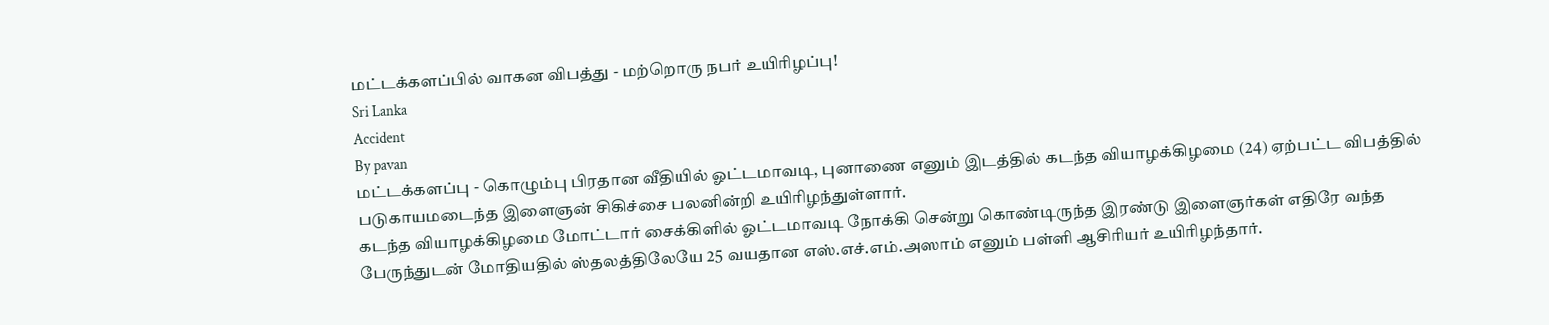மட்டக்களப்பில் வாகன விபத்து - மற்றொரு நபர் உயிரிழப்பு!
Sri Lanka
Accident
By pavan
மட்டக்களப்பு - கொழும்பு பிரதான வீதியில் ஓட்டமாவடி, புனாணை எனும் இடத்தில் கடந்த வியாழக்கிழமை (24) ஏற்பட்ட விபத்தில் படுகாயமடைந்த இளைஞன் சிகிச்சை பலனின்றி உயிரிழந்துள்ளார்.
கடந்த வியாழக்கிழமை மோட்டார் சைக்கிளில் ஓட்டமாவடி நோக்கி சென்று கொண்டிருந்த இரண்டு இளைஞர்கள் எதிரே வந்த பேருந்துடன் மோதியதில் ஸ்தலத்திலேயே 25 வயதான எஸ்.எச்.எம்.அஸாம் எனும் பள்ளி ஆசிரியர் உயிரிழந்தார்.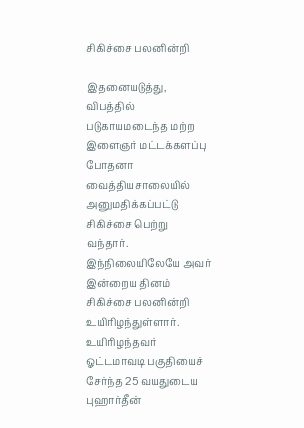சிகிச்சை பலனின்றி

இதனையடுத்து, விபத்தில் படுகாயமடைந்த மற்ற இளைஞர் மட்டக்களப்பு போதனா வைத்தியசாலையில் அனுமதிக்கப்பட்டு சிகிச்சை பெற்று வந்தார்.
இந்நிலையிலேயே அவர் இன்றைய தினம் சிகிச்சை பலனின்றி உயிரிழந்துள்ளார்.
உயிரிழந்தவர் ஓட்டமாவடி பகுதியைச் சேர்ந்த 25 வயதுடைய புஹார்தீன்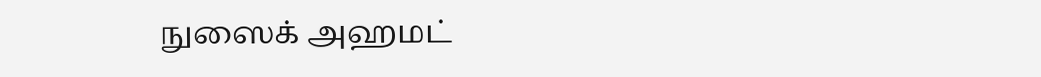நுஸைக் அஹமட்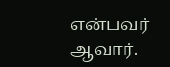என்பவர் ஆவார்.